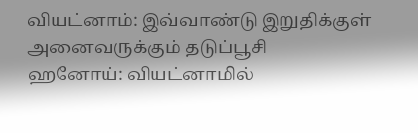வியட்னாம்: இவ்வாண்டு இறுதிக்குள் அனைவருக்கும் தடுப்பூசி
ஹனோய்: வியட்னாமில்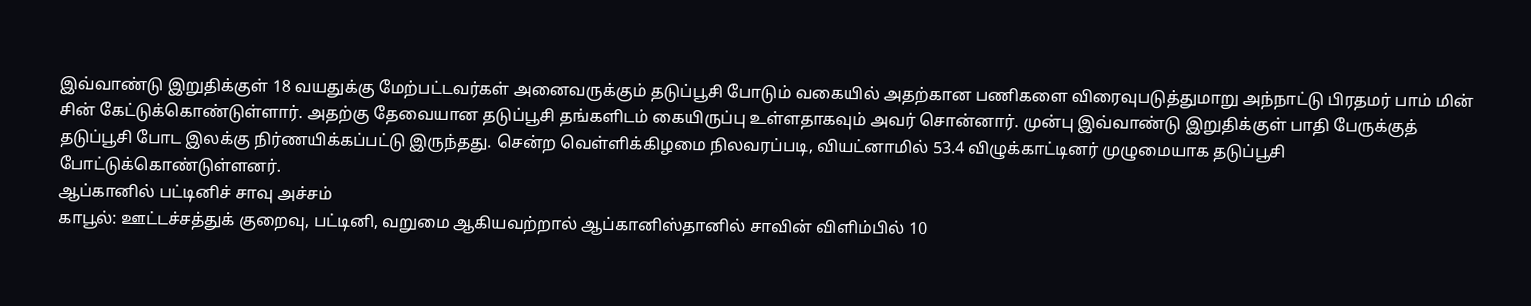இவ்வாண்டு இறுதிக்குள் 18 வயதுக்கு மேற்பட்டவர்கள் அனைவருக்கும் தடுப்பூசி போடும் வகையில் அதற்கான பணிகளை விரைவுபடுத்துமாறு அந்நாட்டு பிரதமர் பாம் மின் சின் கேட்டுக்கொண்டுள்ளார். அதற்கு தேவையான தடுப்பூசி தங்களிடம் கையிருப்பு உள்ளதாகவும் அவர் சொன்னார். முன்பு இவ்வாண்டு இறுதிக்குள் பாதி பேருக்குத் தடுப்பூசி போட இலக்கு நிர்ணயிக்கப்பட்டு இருந்தது. சென்ற வெள்ளிக்கிழமை நிலவரப்படி, வியட்னாமில் 53.4 விழுக்காட்டினர் முழுமையாக தடுப்பூசி போட்டுக்கொண்டுள்ளனர்.
ஆப்கானில் பட்டினிச் சாவு அச்சம்
காபூல்: ஊட்டச்சத்துக் குறைவு, பட்டினி, வறுமை ஆகியவற்றால் ஆப்கானிஸ்தானில் சாவின் விளிம்பில் 10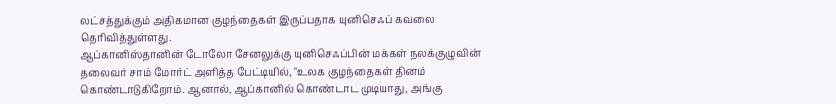லட்சத்துக்கும் அதிகமான குழந்தைகள் இருப்பதாக யுனிசெஃப் கவலை தெரிவித்துள்ளது.
ஆப்கானிஸ்தானின் டோலோ சேனலுக்கு யுனிசெஃப்பின் மக்கள் நலக்குழுவின் தலைவர் சாம் மோர்ட் அளித்த பேட்டியில், "உலக குழந்தைகள் தினம் கொண்டாடுகிறோம். ஆனால், ஆப்கானில் கொண்டாட முடியாது, அங்கு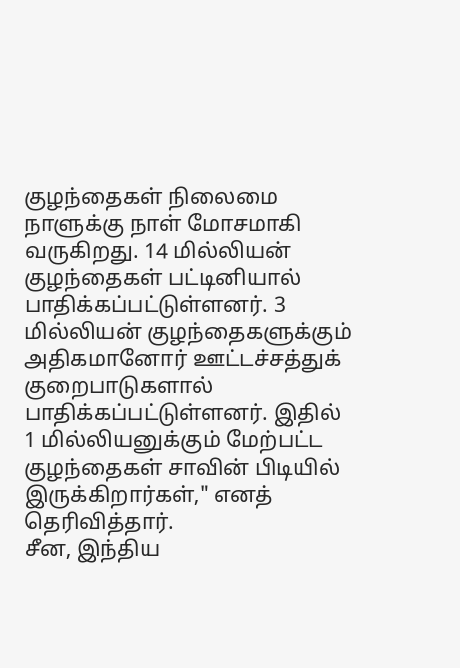குழந்தைகள் நிலைமை நாளுக்கு நாள் மோசமாகி வருகிறது. 14 மில்லியன் குழந்தைகள் பட்டினியால் பாதிக்கப்பட்டுள்ளனர். 3 மில்லியன் குழந்தைகளுக்கும் அதிகமானோர் ஊட்டச்சத்துக் குறைபாடுகளால் பாதிக்கப்பட்டுள்ளனர். இதில்
1 மில்லியனுக்கும் மேற்பட்ட குழந்தைகள் சாவின் பிடியில் இருக்கிறார்கள்," எனத் தெரிவித்தார்.
சீன, இந்திய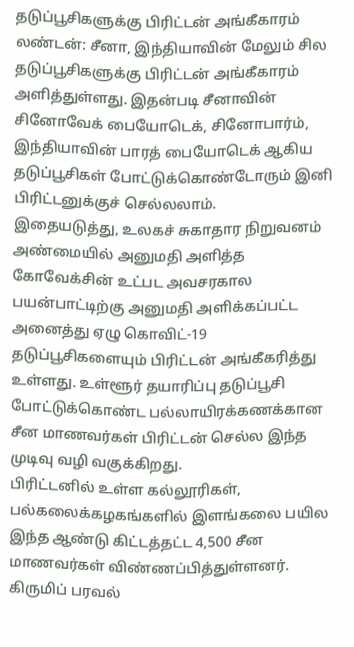தடுப்பூசிகளுக்கு பிரிட்டன் அங்கீகாரம்
லண்டன்: சீனா, இந்தியாவின் மேலும் சில தடுப்பூசிகளுக்கு பிரிட்டன் அங்கீகாரம் அளித்துள்ளது. இதன்படி சீனாவின் சினோவேக் பையோடெக், சினோபார்ம், இந்தியாவின் பாரத் பையோடெக் ஆகிய தடுப்பூசிகள் போட்டுக்கொண்டோரும் இனி பிரிட்டனுக்குச் செல்லலாம்.
இதையடுத்து, உலகச் சுகாதார நிறுவனம் அண்மையில் அனுமதி அளித்த கோவேக்சின் உட்பட அவசரகால பயன்பாட்டிற்கு அனுமதி அளிக்கப்பட்ட அனைத்து ஏழு கொவிட்-19 தடுப்பூசிகளையும் பிரிட்டன் அங்கீகரித்து
உள்ளது. உள்ளூர் தயாரிப்பு தடுப்பூசி போட்டுக்கொண்ட பல்லாயிரக்கணக்கான சீன மாணவர்கள் பிரிட்டன் செல்ல இந்த முடிவு வழி வகுக்கிறது.
பிரிட்டனில் உள்ள கல்லூரிகள், பல்கலைக்கழகங்களில் இளங்கலை பயில இந்த ஆண்டு கிட்டத்தட்ட 4,500 சீன மாணவர்கள் விண்ணப்பித்துள்ளனர். கிருமிப் பரவல்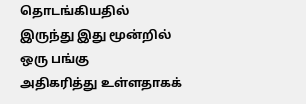தொடங்கியதில் இருந்து இது மூன்றில் ஒரு பங்கு
அதிகரித்து உள்ளதாகக்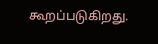கூறப்படுகிறது.